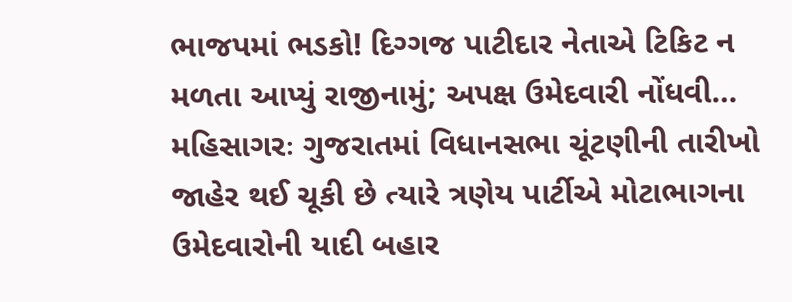ભાજપમાં ભડકો! દિગ્ગજ પાટીદાર નેતાએ ટિકિટ ન મળતા આપ્યું રાજીનામું; અપક્ષ ઉમેદવારી નોંધવી…
મહિસાગરઃ ગુજરાતમાં વિધાનસભા ચૂંટણીની તારીખો જાહેર થઈ ચૂકી છે ત્યારે ત્રણેય પાર્ટીએ મોટાભાગના ઉમેદવારોની યાદી બહાર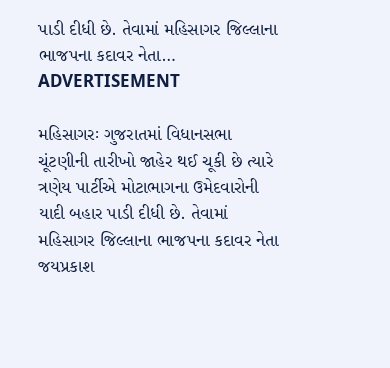પાડી દીધી છે. તેવામાં મહિસાગર જિલ્લાના ભાજપના કદાવર નેતા…
ADVERTISEMENT

મહિસાગરઃ ગુજરાતમાં વિધાનસભા ચૂંટણીની તારીખો જાહેર થઈ ચૂકી છે ત્યારે ત્રણેય પાર્ટીએ મોટાભાગના ઉમેદવારોની યાદી બહાર પાડી દીધી છે. તેવામાં મહિસાગર જિલ્લાના ભાજપના કદાવર નેતા જયપ્રકાશ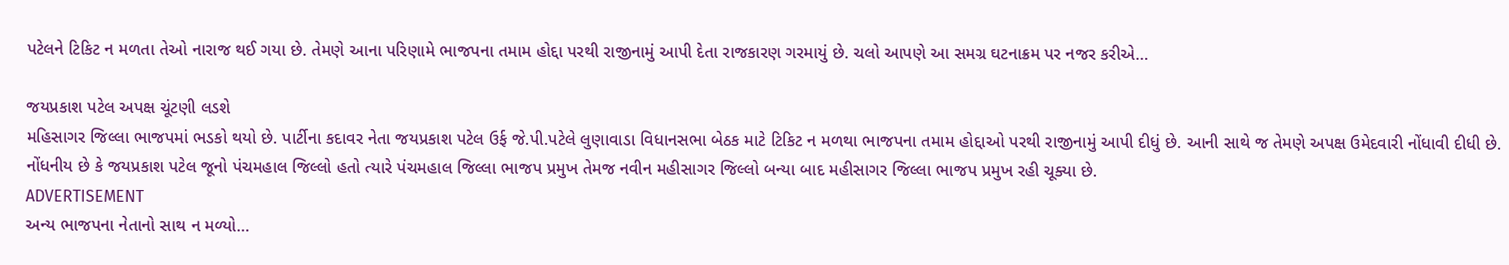પટેલને ટિકિટ ન મળતા તેઓ નારાજ થઈ ગયા છે. તેમણે આના પરિણામે ભાજપના તમામ હોદ્દા પરથી રાજીનામું આપી દેતા રાજકારણ ગરમાયું છે. ચલો આપણે આ સમગ્ર ઘટનાક્રમ પર નજર કરીએ…

જયપ્રકાશ પટેલ અપક્ષ ચૂંટણી લડશે
મહિસાગર જિલ્લા ભાજપમાં ભડકો થયો છે. પાર્ટીના કદાવર નેતા જયપ્રકાશ પટેલ ઉર્ફ જે.પી.પટેલે લુણાવાડા વિધાનસભા બેઠક માટે ટિકિટ ન મળથા ભાજપના તમામ હોદ્દાઓ પરથી રાજીનામું આપી દીધું છે. આની સાથે જ તેમણે અપક્ષ ઉમેદવારી નોંધાવી દીધી છે. નોંધનીય છે કે જયપ્રકાશ પટેલ જૂનો પંચમહાલ જિલ્લો હતો ત્યારે પંચમહાલ જિલ્લા ભાજપ પ્રમુખ તેમજ નવીન મહીસાગર જિલ્લો બન્યા બાદ મહીસાગર જિલ્લા ભાજપ પ્રમુખ રહી ચૂક્યા છે.
ADVERTISEMENT
અન્ય ભાજપના નેતાનો સાથ ન મળ્યો…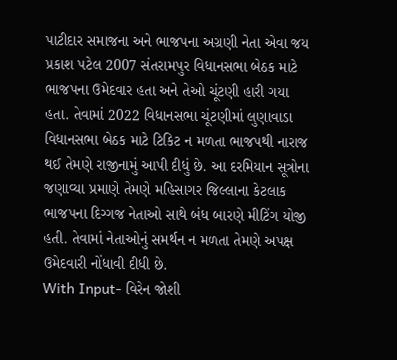પાટીદાર સમાજના અને ભાજપના અગ્રણી નેતા એવા જય પ્રકાશ પટેલ 2007 સંતરામપુર વિધાનસભા બેઠક માટે ભાજપના ઉમેદવાર હતા અને તેઓ ચૂંટણી હારી ગયા હતા. તેવામાં 2022 વિધાનસભા ચૂંટણીમાં લુણાવાડા વિધાનસભા બેઠક માટે ટિકિટ ન મળતા ભાજપથી નારાજ થઈ તેમણે રાજીનામું આપી દીધું છે. આ દરમિયાન સૂત્રોના જણાવ્યા પ્રમાણે તેમણે મહિસાગર જિલ્લાના કેટલાક ભાજપના દિગ્ગજ નેતાઓ સાથે બંધ બારણે મીટિંગ યોજી હતી. તેવામાં નેતાઓનું સમર્થન ન મળતા તેમણે અપક્ષ ઉમેદવારી નોંધાવી દીધી છે.
With Input- વિરેન જોશી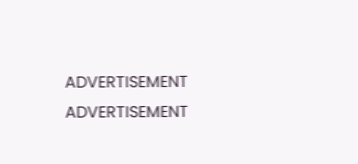ADVERTISEMENT
ADVERTISEMENT